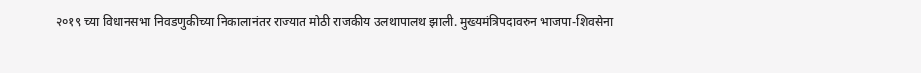२०१९ च्या विधानसभा निवडणुकीच्या निकालानंतर राज्यात मोठी राजकीय उलथापालथ झाली. मुख्यमंत्रिपदावरुन भाजपा-शिवसेना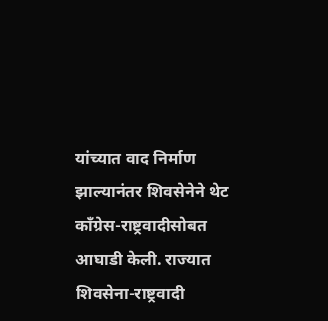यांच्यात वाद निर्माण झाल्यानंतर शिवसेनेने थेट काँग्रेस-राष्ट्रवादीसोबत आघाडी केली. राज्यात शिवसेना-राष्ट्रवादी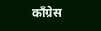काँग्रेस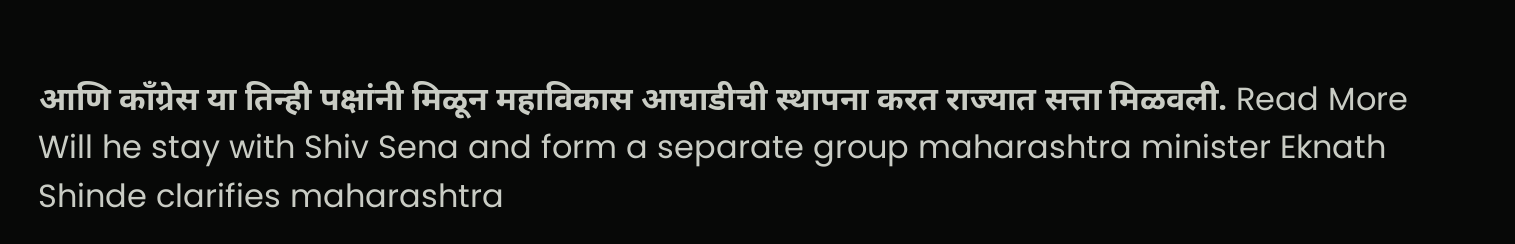आणि काँग्रेस या तिन्ही पक्षांनी मिळून महाविकास आघाडीची स्थापना करत राज्यात सत्ता मिळवली. Read More
Will he stay with Shiv Sena and form a separate group maharashtra minister Eknath Shinde clarifies maharashtra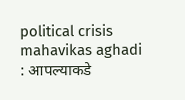political crisis mahavikas aghadi : आपल्याकडे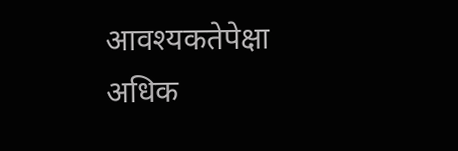आवश्यकतेपेक्षा अधिक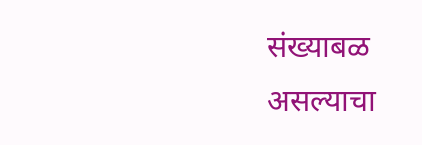संख्याबळ असल्याचा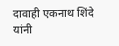दावाही एकनाथ शिंदे यांनी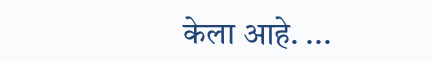केला आहे. ...